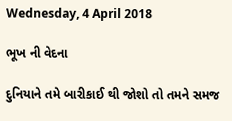Wednesday, 4 April 2018

ભૂખ ની વેદના

દુનિયાને તમે બારીકાઈ થી જોશો તો તમને સમજ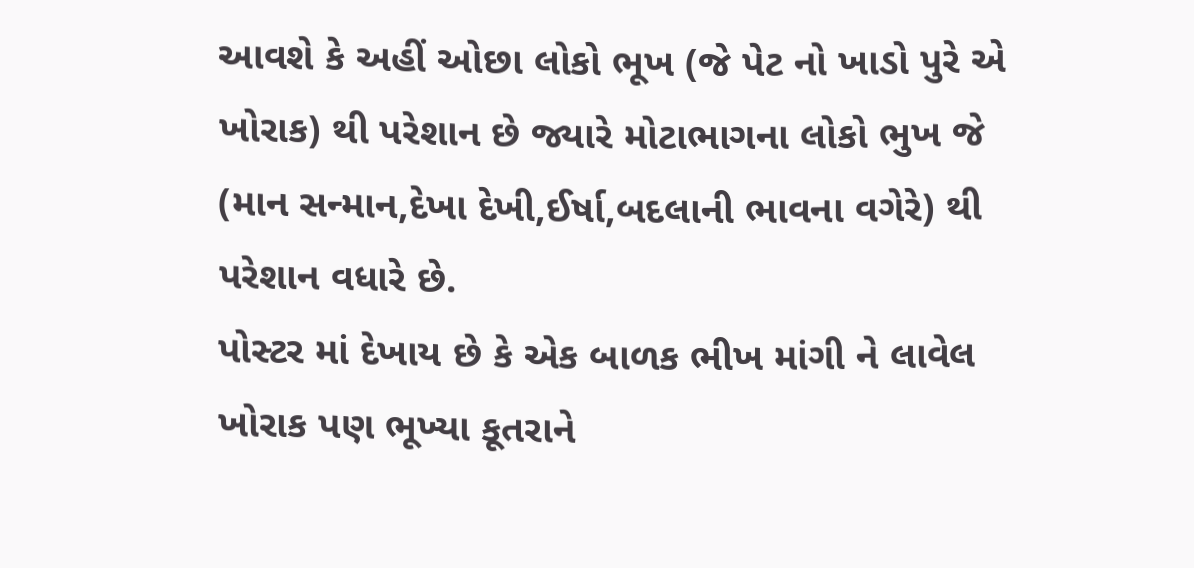આવશે કે અહીં ઓછા લોકો ભૂખ (જે પેટ નો ખાડો પુરે એ ખોરાક) થી પરેશાન છે જ્યારે મોટાભાગના લોકો ભુખ જે (માન સન્માન,દેખા દેખી,ઈર્ષા,બદલાની ભાવના વગેરે) થી પરેશાન વધારે છે.
પોસ્ટર માં દેખાય છે કે એક બાળક ભીખ માંગી ને લાવેલ ખોરાક પણ ભૂખ્યા કૂતરાને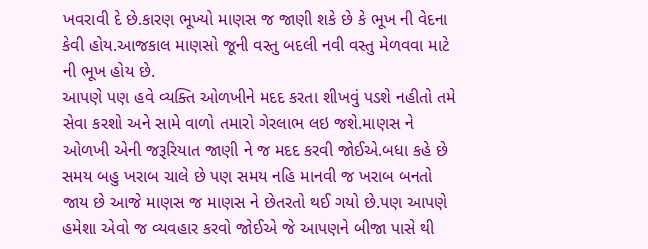ખવરાવી દે છે.કારણ ભૂખ્યો માણસ જ જાણી શકે છે કે ભૂખ ની વેદના કેવી હોય.આજકાલ માણસો જૂની વસ્તુ બદલી નવી વસ્તુ મેળવવા માટે ની ભૂખ હોય છે.
આપણે પણ હવે વ્યક્તિ ઓળખીને મદદ કરતા શીખવું પડશે નહીતો તમે સેવા કરશો અને સામે વાળો તમારો ગેરલાભ લઇ જશે.માણસ ને ઓળખી એની જરૂરિયાત જાણી ને જ મદદ કરવી જોઈએ.બધા કહે છે સમય બહુ ખરાબ ચાલે છે પણ સમય નહિ માનવી જ ખરાબ બનતો જાય છે આજે માણસ જ માણસ ને છેતરતો થઈ ગયો છે.પણ આપણે હમેશા એવો જ વ્યવહાર કરવો જોઈએ જે આપણને બીજા પાસે થી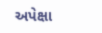અપેક્ષા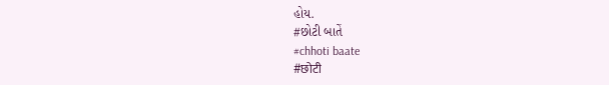હોય.
#છોટી બાતેં
#chhoti baate
#छोटी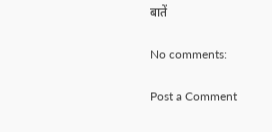बातें

No comments:

Post a Comment